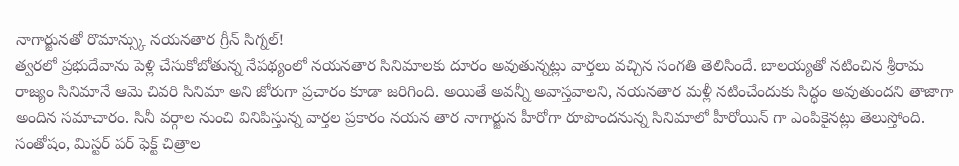నాగార్జునతో రొమాన్స్కు నయనతార గ్రీన్ సిగ్నల్!
త్వరలో ప్రభుదేవాను పెళ్లి చేసుకోబోతున్న నేపథ్యంలో నయనతార సినిమాలకు దూరం అవుతున్నట్లు వార్తలు వచ్చిన సంగతి తెలిసిందే. బాలయ్యతో నటించిన శ్రీరామ రాజ్యం సినిమానే ఆమె చివరి సినిమా అని జోరుగా ప్రచారం కూడా జరిగింది. అయితే అవన్నీ అవాస్తవాలని, నయనతార మళ్లీ నటించేందుకు సిద్ధం అవుతుందని తాజాగా అందిన సమాచారం. సినీ వర్గాల నుంచి వినిపిస్తున్న వార్తల ప్రకారం నయన తార నాగార్జున హీరోగా రూపొందనున్న సినిమాలో హీరోయిన్ గా ఎంపికైనట్లు తెలుస్తోంది.
సంతోషం, మిస్టర్ పర్ ఫెక్ట్ చిత్రాల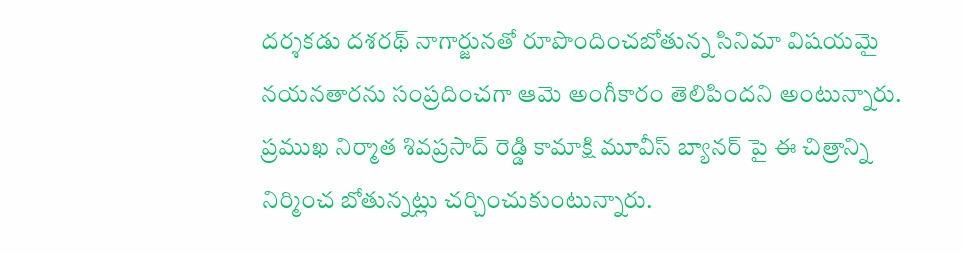దర్శకడు దశరథ్ నాగార్జునతో రూపొందించబోతున్న సినిమా విషయమై నయనతారను సంప్రదించగా ఆమె అంగీకారం తెలిపిందని అంటున్నారు. ప్రముఖ నిర్మాత శివప్రసాద్ రెడ్డి కామాక్షి మూవీస్ బ్యానర్ పై ఈ చిత్రాన్ని నిర్మించ బోతున్నట్లు చర్చించుకుంటున్నారు.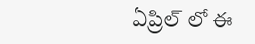ఏప్రిల్ లో ఈ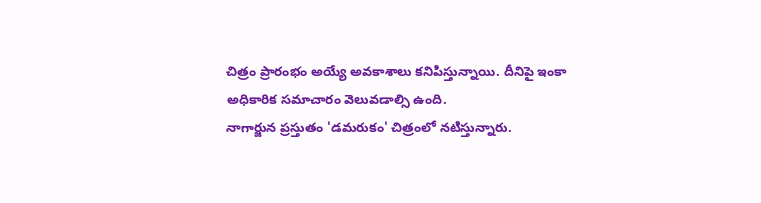చిత్రం ప్రారంభం అయ్యే అవకాశాలు కనిపిస్తున్నాయి. దీనిపై ఇంకా అధికారిక సమాచారం వెలువడాల్సి ఉంది.
నాగార్జున ప్రస్తుతం 'డమరుకం' చిత్రంలో నటిస్తున్నారు.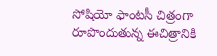సోషియో ఫాంటసీ చిత్రంగా రూపొందుతున్న ఈచిత్రానికి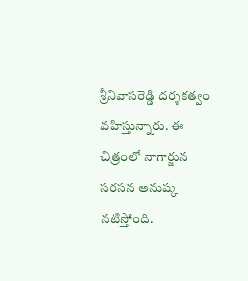శ్రీనివాసరెడ్డి దర్శకత్వం వహిస్తున్నారు. ఈ చిత్రంలో నాగార్జున సరసన అనుష్క నటిస్తోంది.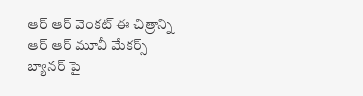ఆర్ ఆర్ వెంకట్ ఈ చిత్రాన్ని ఆర్ ఆర్ మూవీ మేకర్స్ బ్యానర్ పై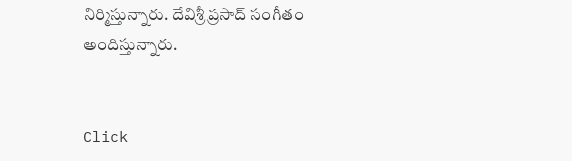నిర్మిస్తున్నారు. దేవిశ్రీ ప్రసాద్ సంగీతం అందిస్తున్నారు.


Click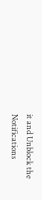it and Unblock the Notifications